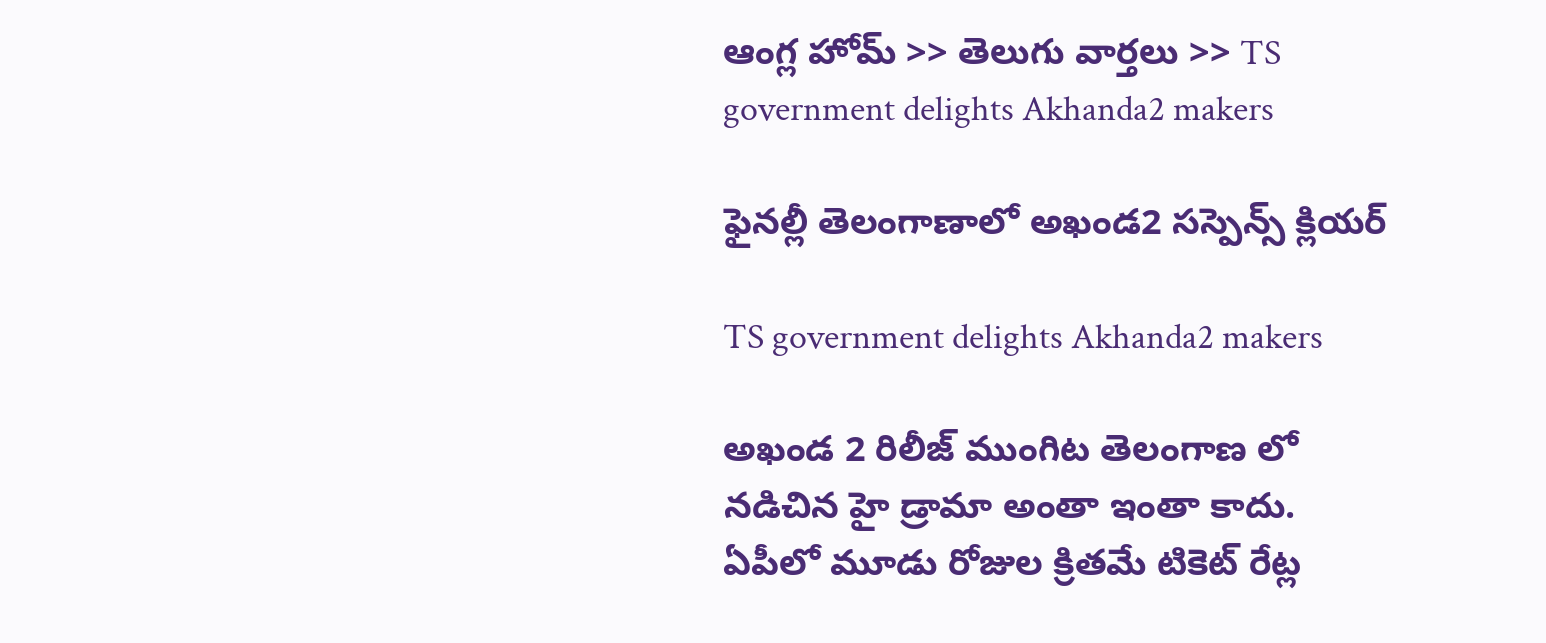ఆంగ్ల హోమ్ >> తెలుగు వార్తలు >> TS government delights Akhanda2 makers

ఫైనల్లీ తెలంగాణాలో అఖండ2 సస్పెన్స్ క్లియర్

TS government delights Akhanda2 makers

అఖండ 2 రిలీజ్ ముంగిట తెలంగాణ లో నడిచిన హై డ్రామా అంతా ఇంతా కాదు. ఏపీలో మూడు రోజుల క్రితమే టికెట్ రేట్ల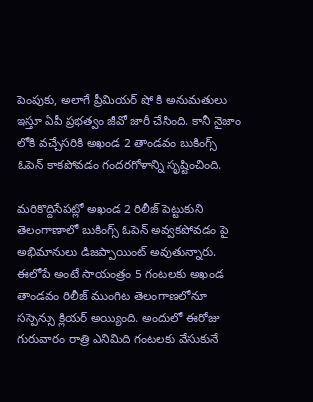పెంపుకు, అలాగే ప్రీమియర్ షో కి అనుమతులు ఇస్తూ ఏపీ ప్రభత్వం జీవో జారీ చేసింది. కానీ నైజాం లోకి వచ్చేసరికి అఖండ 2 తాండవం బుకింగ్స్ ఓపెన్ కాకపోవడం గందరగోళాన్ని సృష్టించింది.

మరికొద్దిసేపట్లో అఖండ 2 రిలీజ్ పెట్టుకుని తెలంగాణాలో బుకింగ్స్ ఓపెన్ అవ్వకపోవడం పై అభిమానులు డిజప్పాయింట్ అవుతున్నారు. ఈలోపే అంటే సాయంత్రం 5 గంటలకు అఖండ తాండవం రిలీజ్ ముంగిట తెలంగాణలోనూ సస్పెన్సు క్లియర్ అయ్యింది. అందులో ఈరోజు గురువారం రాత్రి ఎనిమిది గంటలకు వేసుకునే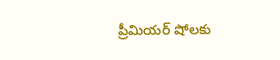ప్రీమియర్ షోలకు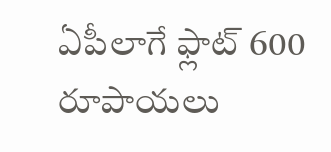ఏపీలాగే ఫ్లాట్ 600 రూపాయలు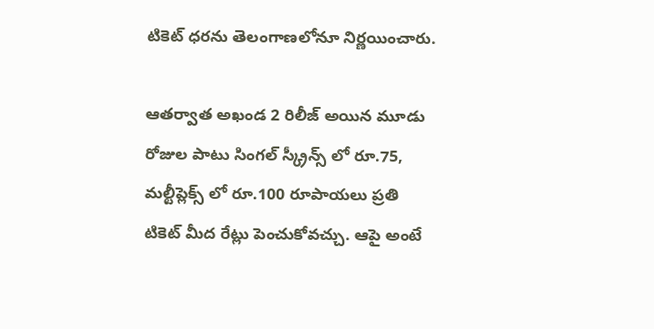టికెట్ ధరను తెలంగాణలోనూ నిర్ణయించారు.

ఆతర్వాత అఖండ 2 రిలీజ్ అయిన మూడు రోజుల పాటు సింగల్ స్క్రీన్స్ లో రూ.75, మల్టీప్లెక్స్ లో రూ.100 రూపాయలు ప్రతి టికెట్ మీద రేట్లు పెంచుకోవచ్చు. ఆపై అంటే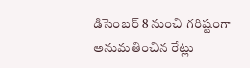డిసెంబర్ 8 నుంచి గరిష్టంగా అనుమతించిన రేట్లు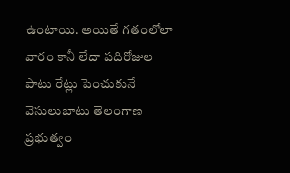ఉంటాయి. అయితే గతంలోలా వారం కానీ లేదా పదిరోజుల పాటు రేట్లు పెంచుకునే వెసులుబాటు తెలంగాణ ప్రభుత్వం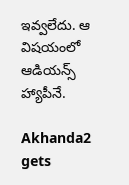ఇవ్వలేదు. ఆ విషయంలో ఆడియన్స్ హ్యాపీనే.

Akhanda2 gets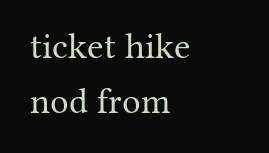ticket hike nod from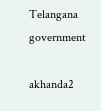Telangana government

akhanda2